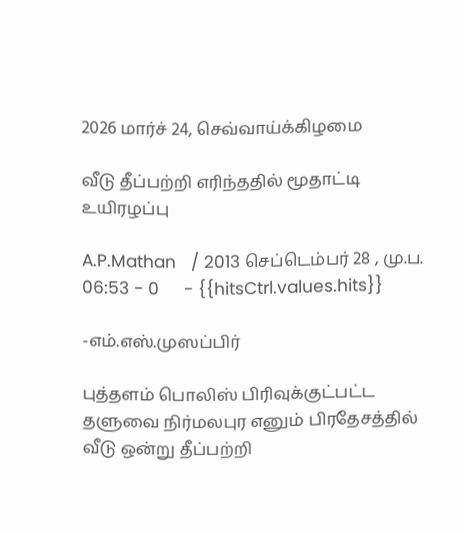2026 மார்ச் 24, செவ்வாய்க்கிழமை

வீடு தீப்பற்றி எரிந்ததில் மூதாட்டி உயிரழப்பு

A.P.Mathan   / 2013 செப்டெம்பர் 28 , மு.ப. 06:53 - 0     - {{hitsCtrl.values.hits}}

-எம்.எஸ்.முஸப்பிர்

புத்தளம் பொலிஸ் பிரிவுக்குட்பட்ட தளுவை நிர்மலபுர எனும் பிரதேசத்தில் வீடு ஒன்று தீப்பற்றி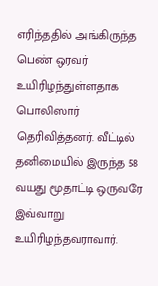எரிந்ததில் அங்கிருந்த பெண் ஒரவர் உயிரிழந்துள்ளதாக பொலிஸார் தெரிவித்தனர். வீட்டில் தனிமையில் இருந்த 58 வயது மூதாட்டி ஒருவரே இவ்வாறு உயிரிழந்தவராவார்.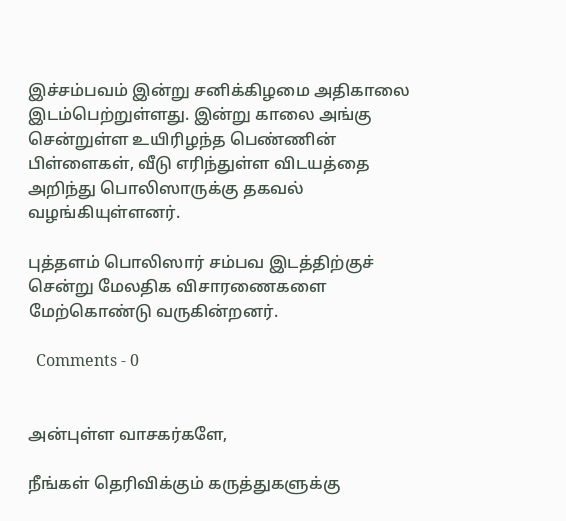இச்சம்பவம் இன்று சனிக்கிழமை அதிகாலை இடம்பெற்றுள்ளது. இன்று காலை அங்கு சென்றுள்ள உயிரிழந்த பெண்ணின் பிள்ளைகள், வீடு எரிந்துள்ள விடயத்தை அறிந்து பொலிஸாருக்கு தகவல் வழங்கியுள்ளனர்.

புத்தளம் பொலிஸார் சம்பவ இடத்திற்குச் சென்று மேலதிக விசாரணைகளை மேற்கொண்டு வருகின்றனர்.

  Comments - 0


அன்புள்ள வாசகர்களே,

நீங்கள் தெரிவிக்கும் கருத்துகளுக்கு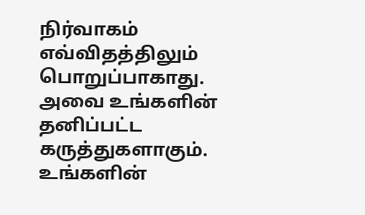நிர்வாகம் எவ்விதத்திலும் பொறுப்பாகாது. அவை உங்களின் தனிப்பட்ட கருத்துகளாகும். உங்களின்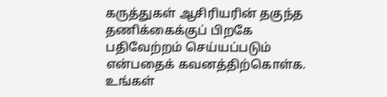கருத்துகள் ஆசிரியரின் தகுந்த தணிக்கைக்குப் பிறகே பதிவேற்றம் செய்யப்படும் என்பதைக் கவனத்திற்கொள்க. உங்கள்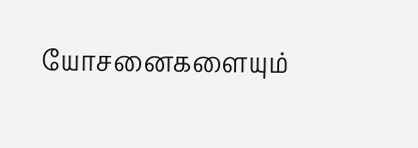யோசனைகளையும்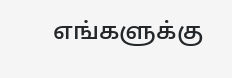எங்களுக்கு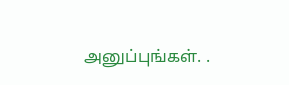அனுப்புங்கள். .